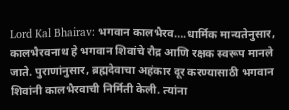Lord Kal Bhairav: भगवान कालभैरव….धार्मिक मान्यतेनुसार, कालभैरवनाथ हे भगवान शिवांचे रौद्र आणि रक्षक स्वरूप मानले जाते. पुराणांनुसार, ब्रह्मदेवाचा अहंकार दूर करण्यासाठी भगवान शिवांनी कालभैरवाची निर्मिती केली. त्यांना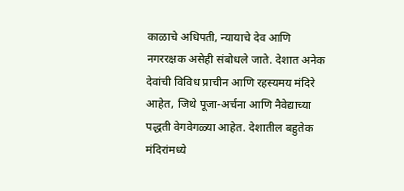काळाचे अधिपती, न्यायाचे देव आणि नगररक्षक असेही संबोधले जाते. देशात अनेक देवांची विविध प्राचीन आणि रहस्यमय मंदिरे आहेत, जिथे पूजा-अर्चना आणि नैवेद्याच्या पद्धती वेगवेगळ्या आहेत. देशातील बहुतेक मंदिरांमध्ये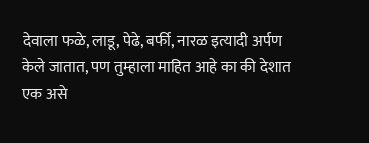देवाला फळे, लाडू, पेढे, बर्फी, नारळ इत्यादी अर्पण केले जातात, पण तुम्हाला माहित आहे का की देशात एक असे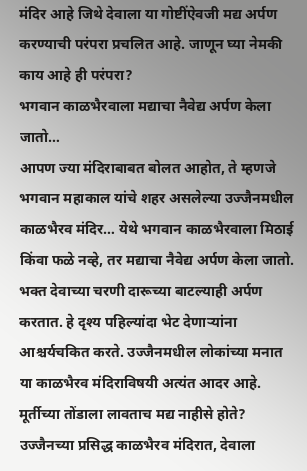मंदिर आहे जिथे देवाला या गोष्टींऐवजी मद्य अर्पण करण्याची परंपरा प्रचलित आहे. जाणून घ्या नेमकी काय आहे ही परंपरा?
भगवान काळभैरवाला मद्याचा नैवेद्य अर्पण केला जातो…
आपण ज्या मंदिराबाबत बोलत आहोत, ते म्हणजे भगवान महाकाल यांचे शहर असलेल्या उज्जैनमधील काळभैरव मंदिर… येथे भगवान काळभैरवाला मिठाई किंवा फळे नव्हे, तर मद्याचा नैवेद्य अर्पण केला जातो. भक्त देवाच्या चरणी दारूच्या बाटल्याही अर्पण करतात. हे दृश्य पहिल्यांदा भेट देणाऱ्यांना आश्चर्यचकित करते. उज्जैनमधील लोकांच्या मनात या काळभैरव मंदिराविषयी अत्यंत आदर आहे.
मूर्तीच्या तोंडाला लावताच मद्य नाहीसे होते?
उज्जैनच्या प्रसिद्ध काळभैरव मंदिरात, देवाला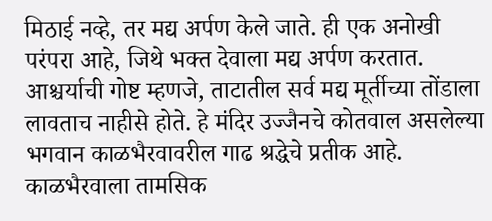मिठाई नव्हे, तर मद्य अर्पण केले जाते. ही एक अनोखी परंपरा आहे, जिथे भक्त देवाला मद्य अर्पण करतात. आश्चर्याची गोष्ट म्हणजे, ताटातील सर्व मद्य मूर्तीच्या तोंडाला लावताच नाहीसे होते. हे मंदिर उज्जैनचे कोतवाल असलेल्या भगवान काळभैरवावरील गाढ श्रद्धेचे प्रतीक आहे.
काळभैरवाला तामसिक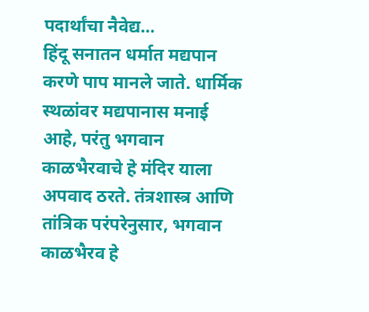पदार्थांचा नैवेद्य…
हिंदू सनातन धर्मात मद्यपान करणे पाप मानले जाते. धार्मिक स्थळांवर मद्यपानास मनाई आहे, परंतु भगवान काळभैरवाचे हे मंदिर याला अपवाद ठरते. तंत्रशास्त्र आणि तांत्रिक परंपरेनुसार, भगवान काळभैरव हे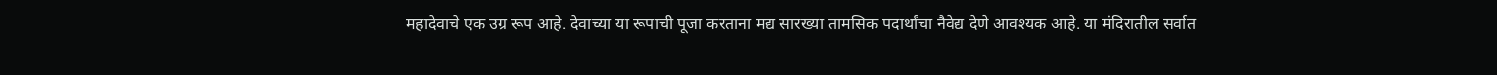महादेवाचे एक उग्र रूप आहे. देवाच्या या रूपाची पूजा करताना मद्य सारख्या तामसिक पदार्थांचा नैवेद्य देणे आवश्यक आहे. या मंदिरातील सर्वात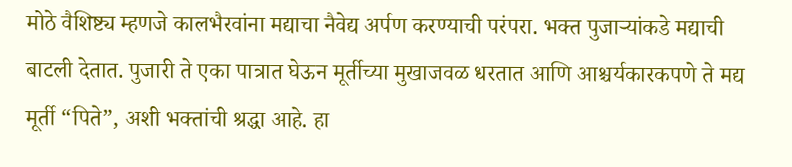मोठे वैशिष्ट्य म्हणजे कालभैरवांना मद्याचा नैवेद्य अर्पण करण्याची परंपरा. भक्त पुजाऱ्यांकडे मद्याची बाटली देतात. पुजारी ते एका पात्रात घेऊन मूर्तीच्या मुखाजवळ धरतात आणि आश्चर्यकारकपणे ते मद्य मूर्ती “पिते”, अशी भक्तांची श्रद्धा आहे. हा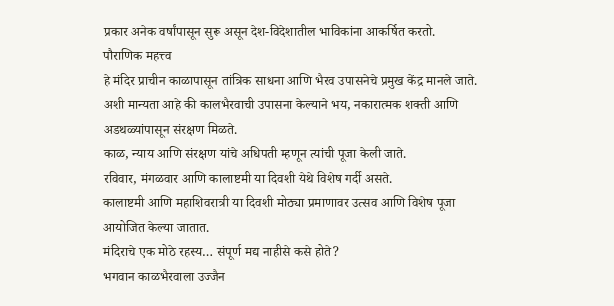प्रकार अनेक वर्षांपासून सुरू असून देश-विदेशातील भाविकांना आकर्षित करतो.
पौराणिक महत्त्व
हे मंदिर प्राचीन काळापासून तांत्रिक साधना आणि भैरव उपासनेचे प्रमुख केंद्र मानले जाते.
अशी मान्यता आहे की कालभैरवाची उपासना केल्याने भय, नकारात्मक शक्ती आणि अडथळ्यांपासून संरक्षण मिळते.
काळ, न्याय आणि संरक्षण यांचे अधिपती म्हणून त्यांची पूजा केली जाते.
रविवार, मंगळवार आणि कालाष्टमी या दिवशी येथे विशेष गर्दी असते.
कालाष्टमी आणि महाशिवरात्री या दिवशी मोठ्या प्रमाणावर उत्सव आणि विशेष पूजा आयोजित केल्या जातात.
मंदिराचे एक मोठे रहस्य… संपूर्ण मद्य नाहीसे कसे होते?
भगवान काळभैरवाला उज्जैन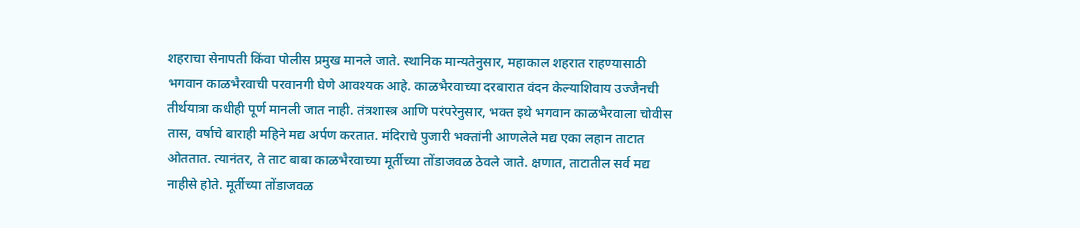शहराचा सेनापती किंवा पोलीस प्रमुख मानले जाते. स्थानिक मान्यतेनुसार, महाकाल शहरात राहण्यासाठी भगवान काळभैरवाची परवानगी घेणे आवश्यक आहे. काळभैरवाच्या दरबारात वंदन केल्याशिवाय उज्जैनची तीर्थयात्रा कधीही पूर्ण मानली जात नाही. तंत्रशास्त्र आणि परंपरेनुसार, भक्त इथे भगवान काळभैरवाला चोवीस तास, वर्षाचे बाराही महिने मद्य अर्पण करतात. मंदिराचे पुजारी भक्तांनी आणलेले मद्य एका लहान ताटात ओततात. त्यानंतर, ते ताट बाबा काळभैरवाच्या मूर्तीच्या तोंडाजवळ ठेवले जाते. क्षणात, ताटातील सर्व मद्य नाहीसे होते. मूर्तीच्या तोंडाजवळ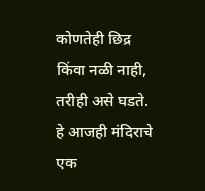कोणतेही छिद्र किंवा नळी नाही, तरीही असे घडते. हे आजही मंदिराचे एक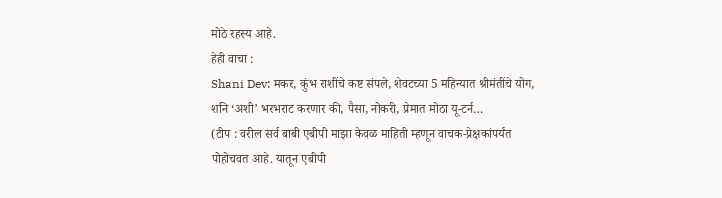मोठे रहस्य आहे.
हेही वाचा :
Shani Dev: मकर, कुंभ राशींचे कष्ट संपले, शेवटच्या 5 महिन्यात श्रीमंतींचे योग, शनि ‘अशी’ भरभराट करणार की, पैसा, नोकरी, प्रेमात मोठा यू-टर्न…
(टीप : वरील सर्व बाबी एबीपी माझा केवळ माहिती म्हणून वाचक-प्रेक्षकांपर्यंत पोहोचवत आहे. यातून एबीपी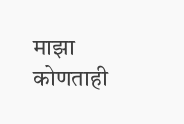माझा कोणताही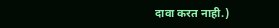दावा करत नाही.)